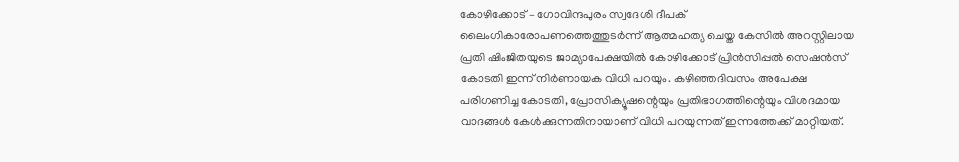കോഴിക്കോട് – ഗോവിന്ദപുരം സ്വദേശി ദീപക് ലൈംഗികാരോപണത്തെത്തുടർന്ന് ആത്മഹത്യ ചെയ്ത കേസിൽ അറസ്റ്റിലായ പ്രതി ഷിംജിതയുടെ ജാമ്യാപേക്ഷയിൽ കോഴിക്കോട് പ്രിൻസിപ്പൽ സെഷൻസ് കോടതി ഇന്ന് നിർണായക വിധി പറയും. കഴിഞ്ഞദിവസം അപേക്ഷ പരിഗണിച്ച കോടതി, പ്രോസിക്യൂഷന്റെയും പ്രതിഭാഗത്തിന്റെയും വിശദമായ വാദങ്ങൾ കേൾക്കുന്നതിനായാണ് വിധി പറയുന്നത് ഇന്നത്തേക്ക് മാറ്റിയത്.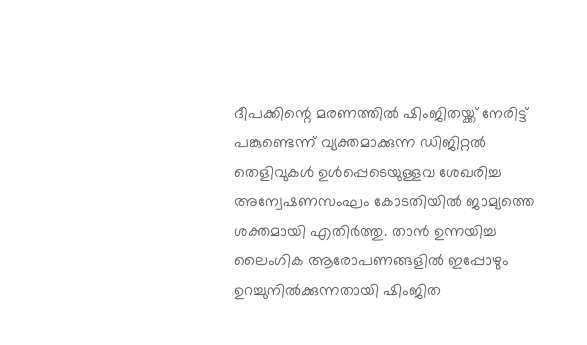ദീപക്കിന്റെ മരണത്തിൽ ഷിംജിതയ്ക്ക് നേരിട്ട് പങ്കുണ്ടെന്ന് വ്യക്തമാക്കുന്ന ഡിജിറ്റൽ തെളിവുകൾ ഉൾപ്പെടെയുള്ളവ ശേഖരിച്ച അന്വേഷണസംഘം കോടതിയിൽ ജാമ്യത്തെ ശക്തമായി എതിർത്തു. താൻ ഉന്നയിച്ച ലൈംഗിക ആരോപണങ്ങളിൽ ഇപ്പോഴും ഉറച്ചുനിൽക്കുന്നതായി ഷിംജിത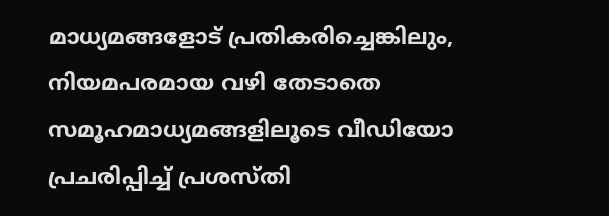മാധ്യമങ്ങളോട് പ്രതികരിച്ചെങ്കിലും, നിയമപരമായ വഴി തേടാതെ സമൂഹമാധ്യമങ്ങളിലൂടെ വീഡിയോ പ്രചരിപ്പിച്ച് പ്രശസ്തി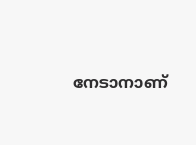നേടാനാണ്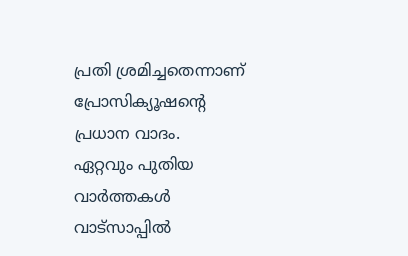പ്രതി ശ്രമിച്ചതെന്നാണ് പ്രോസിക്യൂഷന്റെ പ്രധാന വാദം.
ഏറ്റവും പുതിയ വാർത്തകൾ വാട്സാപ്പിൽ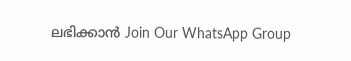ലഭിക്കാൻ Join Our WhatsApp Group